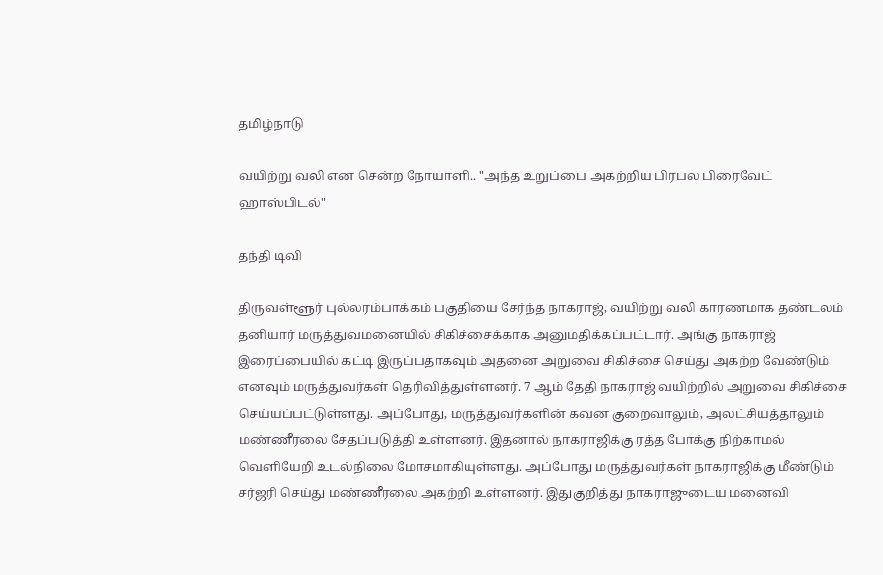தமிழ்நாடு

வயிற்று வலி என சென்ற நோயாளி.. "அந்த உறுப்பை அகற்றிய பிரபல பிரைவேட் ஹாஸ்பிடல்"

தந்தி டிவி

திருவள்ளூர் புல்லரம்பாக்கம் பகுதியை சேர்ந்த நாகராஜ், வயிற்று வலி காரணமாக தண்டலம் தனியார் மருத்துவமனையில் சிகிச்சைக்காக அனுமதிக்கப்பட்டார். அங்கு நாகராஜ் இரைப்பையில் கட்டி இருப்பதாகவும் அதனை அறுவை சிகிச்சை செய்து அகற்ற வேண்டும் எனவும் மருத்துவர்கள் தெரிவித்துள்ளனர். 7 ஆம் தேதி நாகராஜ் வயிற்றில் அறுவை சிகிச்சை செய்யப்பட்டுள்ளது. அப்போது, மருத்துவர்களின் கவன குறைவாலும், அலட்சியத்தாலும் மண்ணீரலை சேதப்படுத்தி உள்ளனர். இதனால் நாகராஜிக்கு ரத்த போக்கு நிற்காமல் வெளியேறி உடல்நிலை மோசமாகியுள்ளது. அப்போது மருத்துவர்கள் நாகராஜிக்கு மீண்டும் சர்ஜரி செய்து மண்ணீரலை அகற்றி உள்ளனர். இதுகுறித்து நாகராஜுடைய மனைவி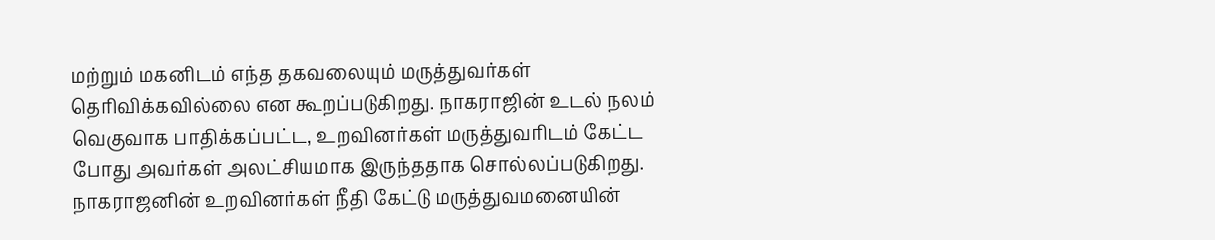மற்றும் மகனிடம் எந்த தகவலையும் மருத்துவர்கள் தெரிவிக்கவில்லை என கூறப்படுகிறது. நாகராஜின் உடல் நலம் வெகுவாக பாதிக்கப்பட்ட, உறவினர்கள் மருத்துவரிடம் கேட்ட போது அவர்கள் அலட்சியமாக இருந்ததாக சொல்லப்படுகிறது. நாகராஜனின் உறவினர்கள் நீதி கேட்டு மருத்துவமனையின்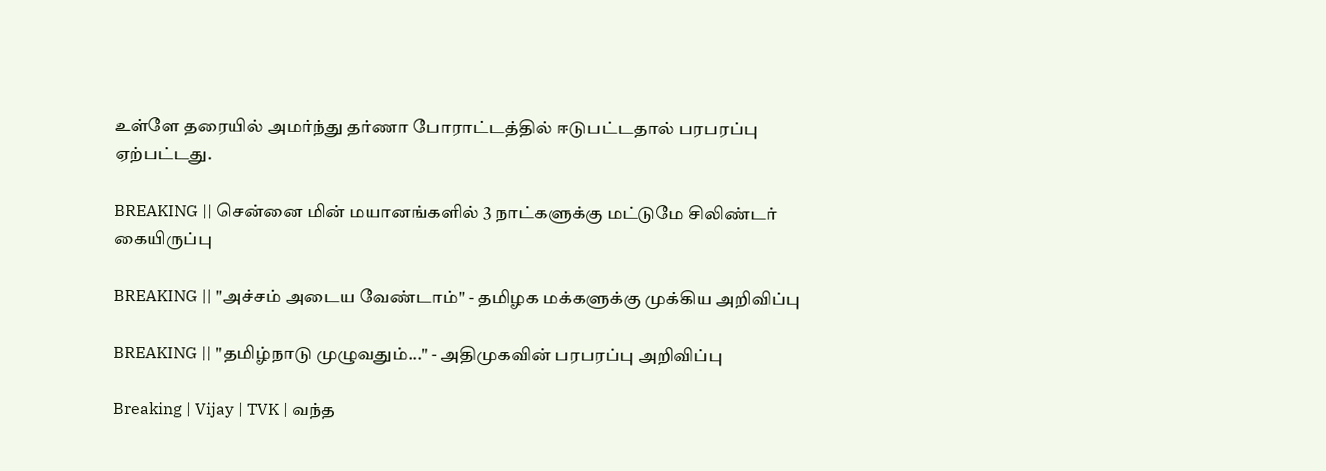உள்ளே தரையில் அமர்ந்து தர்ணா போராட்டத்தில் ஈடுபட்டதால் பரபரப்பு ஏற்பட்டது.

BREAKING || சென்னை மின் மயானங்களில் 3 நாட்களுக்கு மட்டுமே சிலிண்டர் கையிருப்பு

BREAKING || "அச்சம் அடைய வேண்டாம்" - தமிழக மக்களுக்கு முக்கிய அறிவிப்பு

BREAKING || "தமிழ்நாடு முழுவதும்..." - அதிமுகவின் பரபரப்பு அறிவிப்பு

Breaking | Vijay | TVK | வந்த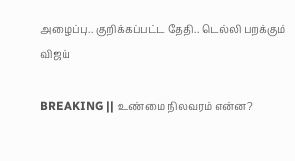அழைப்பு.. குறிக்கப்பட்ட தேதி.. டெல்லி பறக்கும் விஜய்

BREAKING || உண்மை நிலவரம் என்ன?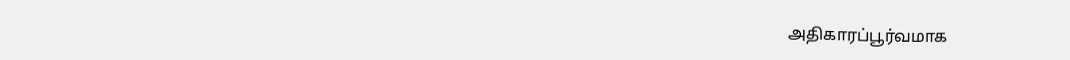அதிகாரப்பூர்வமாக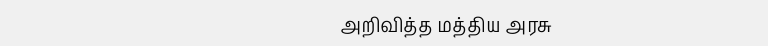அறிவித்த மத்திய அரசு